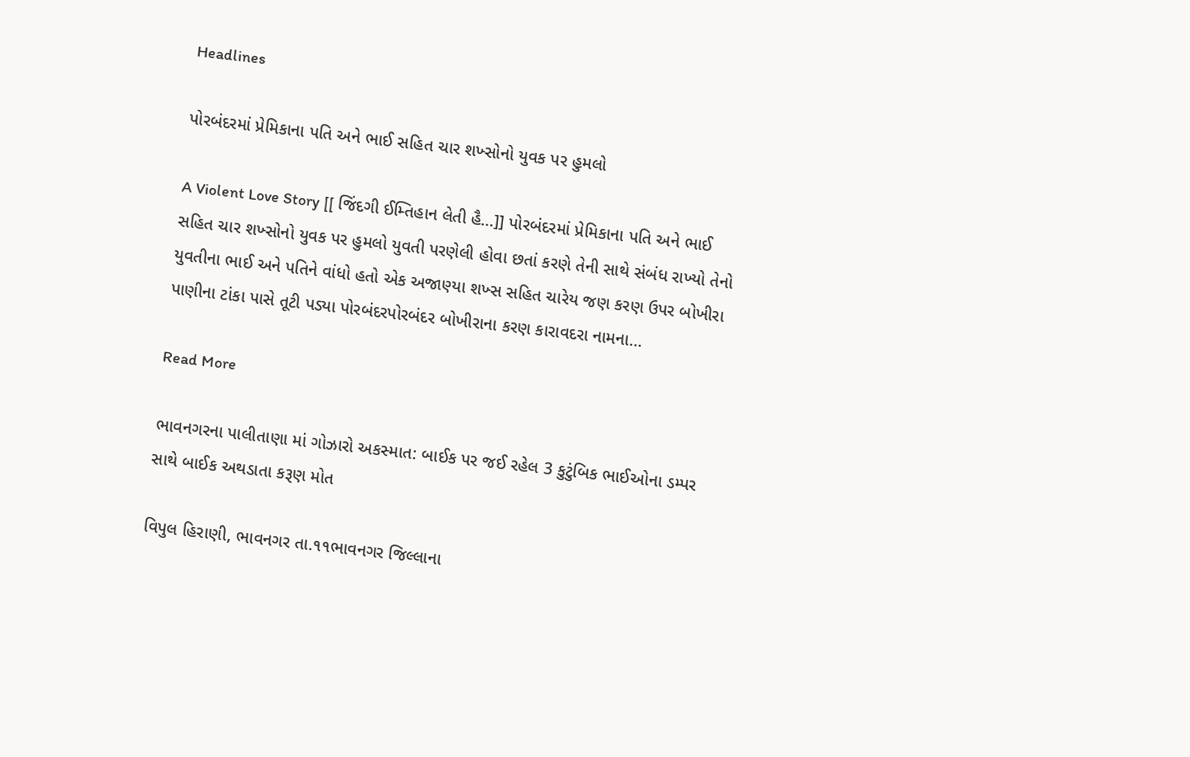Headlines

પોરબંદરમાં પ્રેમિકાના પતિ અને ભાઈ સહિત ચાર શખ્સોનો યુવક પર હુમલો

A Violent Love Story [[ જિંદગી ઈમ્તિહાન લેતી હૈ…]] પોરબંદરમાં પ્રેમિકાના પતિ અને ભાઈ સહિત ચાર શખ્સોનો યુવક પર હુમલો યુવતી પરણેલી હોવા છતાં કરણે તેની સાથે સંબંધ રાખ્યો તેનો યુવતીના ભાઈ અને પતિને વાંધો હતો એક અજાણ્યા શખ્સ સહિત ચારેય જણ કરણ ઉપર બોખીરા પાણીના ટાંકા પાસે તૂટી પડ્યા પોરબંદરપોરબંદર બોખીરાના કરણ કારાવદરા નામના…

Read More

ભાવનગરના પાલીતાણા માં ગોઝારો અકસ્માત: બાઈક પર જઈ રહેલ 3 કુટુંબિક ભાઈઓના ડમ્પર સાથે બાઈક અથડાતા કરૂણ મોત

વિપુલ હિરાણી, ભાવનગર તા.૧૧ભાવનગર જિલ્લાના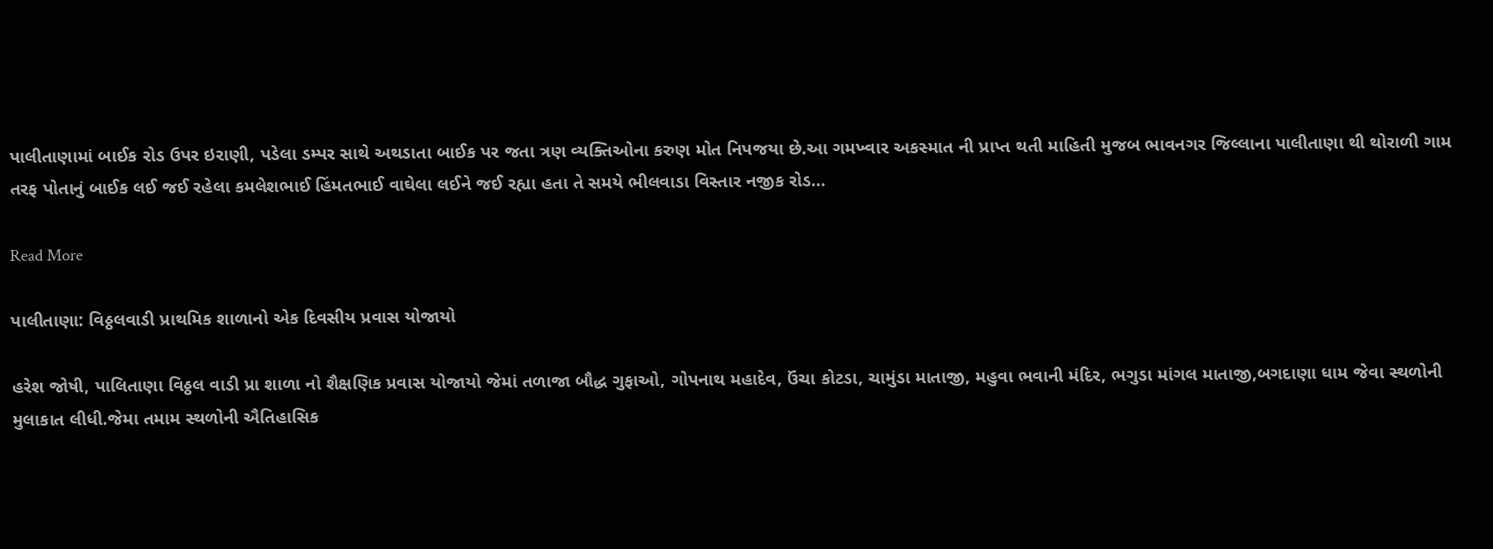પાલીતાણામાં બાઈક રોડ ઉપર ઇરાણી, પડેલા ડમ્પર સાથે અથડાતા બાઈક પર જતા ત્રણ વ્યક્તિઓના કરુણ મોત નિપજયા છે.આ ગમખ્વાર અકસ્માત ની પ્રાપ્ત થતી માહિતી મુજબ ભાવનગર જિલ્લાના પાલીતાણા થી થોરાળી ગામ તરફ પોતાનું બાઈક લઈ જઈ રહેલા કમલેશભાઈ હિંમતભાઈ વાઘેલા લઈને જઈ રહ્યા હતા તે સમયે ભીલવાડા વિસ્તાર નજીક રોડ…

Read More

પાલીતાણા: વિઠ્ઠલવાડી પ્રાથમિક શાળાનો એક દિવસીય પ્રવાસ યોજાયો

હરેશ જોષી, પાલિતાણા વિઠ્ઠલ વાડી પ્રા શાળા નો શૈક્ષણિક પ્રવાસ યોજાયો જેમાં તળાજા બૌદ્ધ ગુફાઓ, ગોપનાથ મહાદેવ, ઉંચા કોટડા, ચામુંડા માતાજી, મહુવા ભવાની મંદિર, ભગુડા માંગલ માતાજી,બગદાણા ધામ જેવા સ્થળોની મુલાકાત લીધી.જેમા તમામ સ્થળોની ઐતિહાસિક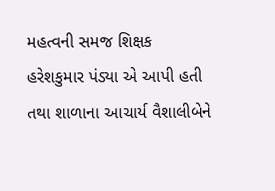મહત્વની સમજ શિક્ષક હરેશકુમાર પંડ્યા એ આપી હતી તથા શાળાના આચાર્ય વૈશાલીબેને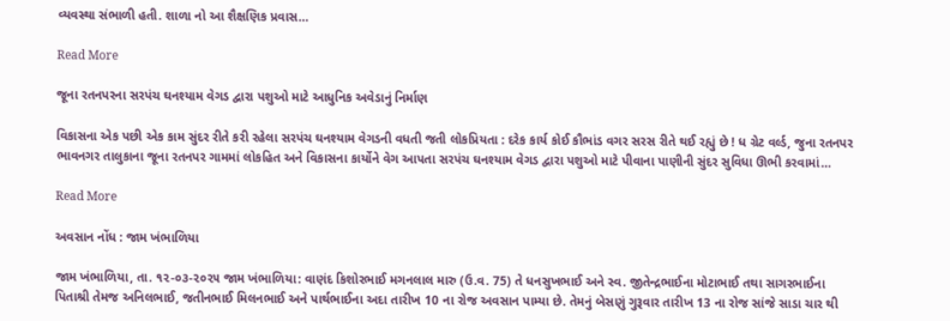વ્યવસ્થા સંભાળી હતી. શાળા નો આ શૈક્ષણિક પ્રવાસ…

Read More

જૂના રતનપરના સરપંચ ઘનશ્યામ વેગડ દ્વારા પશુઓ માટે આધુનિક અવેડાનું નિર્માણ

વિકાસના એક પછી એક કામ સુંદર રીતે કરી રહેલા સરપંચ ઘનશ્યામ વેગડની વધતી જતી લોકપ્રિયતા : દરેક કાર્ય કોઈ કૌભાંડ વગર સરસ રીતે થઈ રહ્યું છે ! ધ ગ્રેટ વર્લ્ડ, જુના રતનપર ભાવનગર તાલુકાના જૂના રતનપર ગામમાં લોકહિત અને વિકાસના કાર્યોને વેગ આપતા સરપંચ ઘનશ્યામ વેગડ દ્વારા પશુઓ માટે પીવાના પાણીની સુંદર સુવિધા ઊભી કરવામાં…

Read More

અવસાન નોંધ : જામ ખંભાળિયા

જામ ખંભાળિયા, તા. ૧૨-૦૩-૨૦૨૫ જામ ખંભાળિયા: વાણંદ કિશોરભાઈ મગનલાલ મારુ (ઉ.વ. 75) તે ધનસુખભાઈ અને સ્વ. જીતેન્દ્રભાઈના મોટાભાઈ તથા સાગરભાઈના પિતાશ્રી તેમજ અનિલભાઈ, જતીનભાઈ મિલનભાઈ અને પાર્થભાઈના અદા તારીખ 10 ના રોજ અવસાન પામ્યા છે. તેમનું બેસણું ગુરૂવાર તારીખ 13 ના રોજ સાંજે સાડા ચાર થી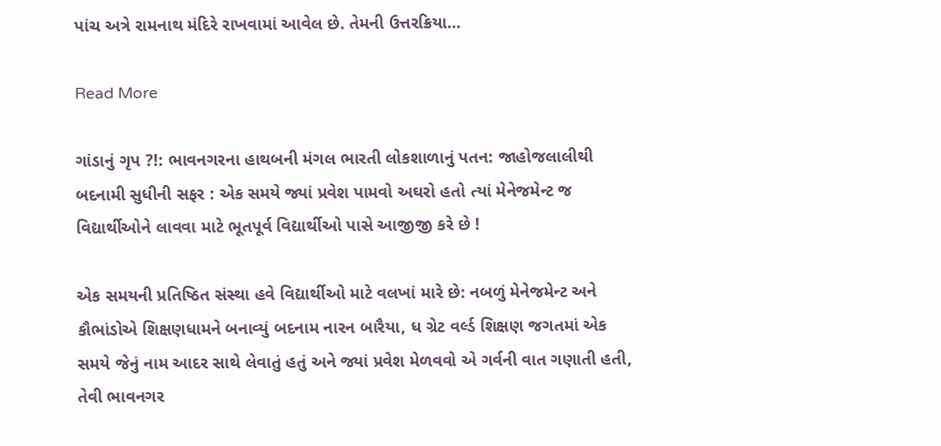પાંચ અત્રે રામનાથ મંદિરે રાખવામાં આવેલ છે. તેમની ઉત્તરક્રિયા…

Read More

ગાંડાનું ગૃપ ?!: ભાવનગરના હાથબની મંગલ ભારતી લોકશાળાનું પતન: જાહોજલાલીથી બદનામી સુધીની સફર : એક સમયે જ્યાં પ્રવેશ પામવો અઘરો હતો ત્યાં મેનેજમેન્ટ જ વિદ્યાર્થીઓને લાવવા માટે ભૂતપૂર્વ વિદ્યાર્થીઓ પાસે આજીજી કરે છે !

એક સમયની પ્રતિષ્ઠિત સંસ્થા હવે વિદ્યાર્થીઓ માટે વલખાં મારે છે: નબળું મેનેજમેન્ટ અને કૌભાંડોએ શિક્ષણધામને બનાવ્યું બદનામ નારન બારૈયા, ધ ગ્રેટ વર્લ્ડ શિક્ષણ જગતમાં એક સમયે જેનું નામ આદર સાથે લેવાતું હતું અને જ્યાં પ્રવેશ મેળવવો એ ગર્વની વાત ગણાતી હતી, તેવી ભાવનગર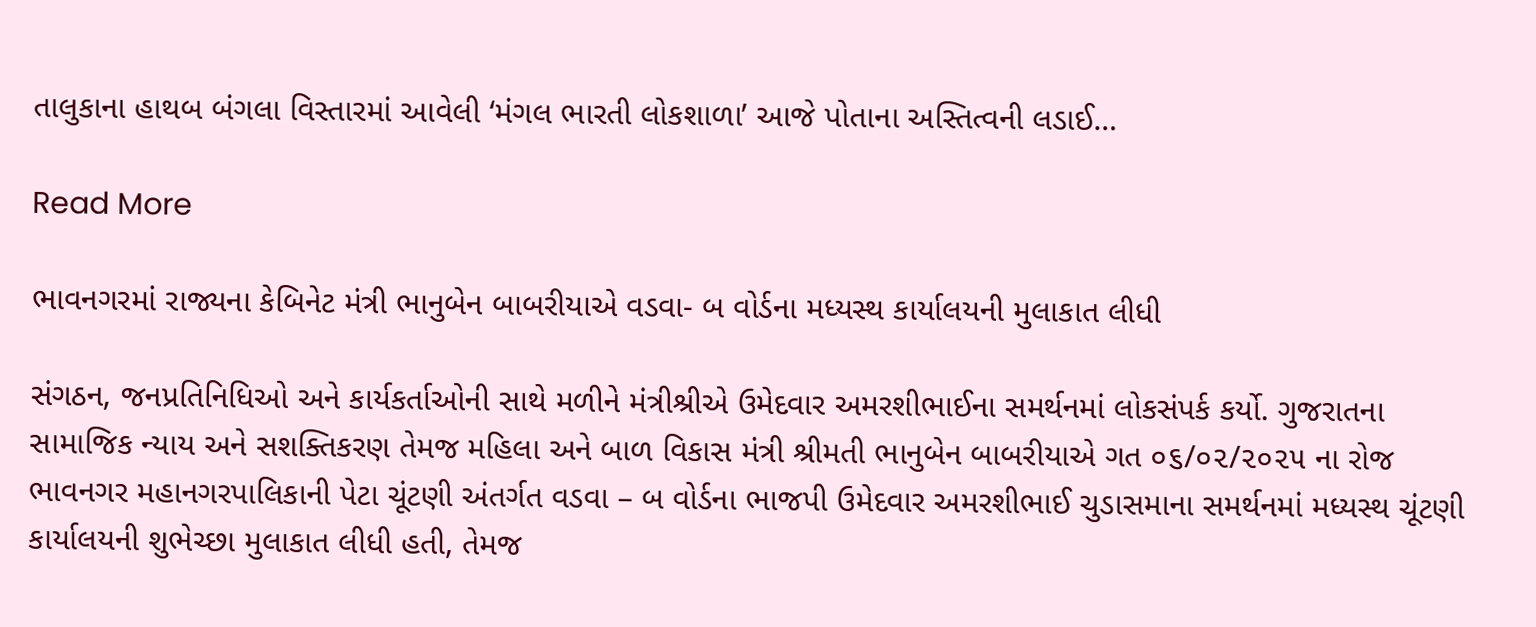તાલુકાના હાથબ બંગલા વિસ્તારમાં આવેલી ‘મંગલ ભારતી લોકશાળા’ આજે પોતાના અસ્તિત્વની લડાઈ…

Read More

ભાવનગરમાં રાજ્યના કેબિનેટ મંત્રી ભાનુબેન બાબરીયાએ વડવા- બ વોર્ડના મધ્યસ્થ કાર્યાલયની મુલાકાત લીધી

સંગઠન, જનપ્રતિનિધિઓ અને કાર્યકર્તાઓની સાથે મળીને મંત્રીશ્રીએ ઉમેદવાર અમરશીભાઈના સમર્થનમાં લોકસંપર્ક કર્યો. ગુજરાતના સામાજિક ન્યાય અને સશક્તિકરણ તેમજ મહિલા અને બાળ વિકાસ મંત્રી શ્રીમતી ભાનુબેન બાબરીયાએ ગત ૦૬/૦૨/૨૦૨૫ ના રોજ ભાવનગર મહાનગરપાલિકાની પેટા ચૂંટણી અંતર્ગત વડવા – બ વોર્ડના ભાજપી ઉમેદવાર અમરશીભાઈ ચુડાસમાના સમર્થનમાં મધ્યસ્થ ચૂંટણી કાર્યાલયની શુભેચ્છા મુલાકાત લીધી હતી, તેમજ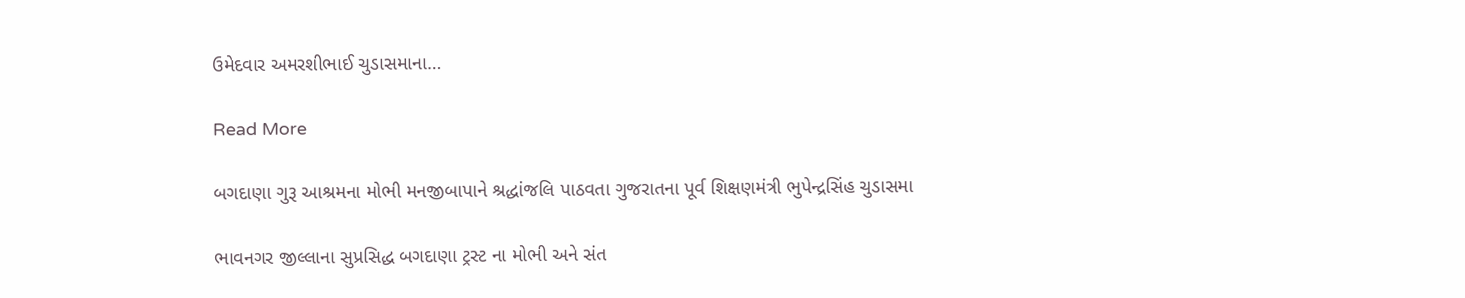ઉમેદવાર અમરશીભાઈ ચુડાસમાના…

Read More

બગદાણા ગુરૂ આશ્રમના મોભી મનજીબાપાને શ્રદ્ધાંજલિ પાઠવતા ગુજરાતના પૂર્વ શિક્ષણમંત્રી ભુપેન્દ્રસિંહ ચુડાસમા

ભાવનગર જીલ્લાના સુપ્રસિદ્ધ બગદાણા ટ્રસ્ટ ના મોભી અને સંત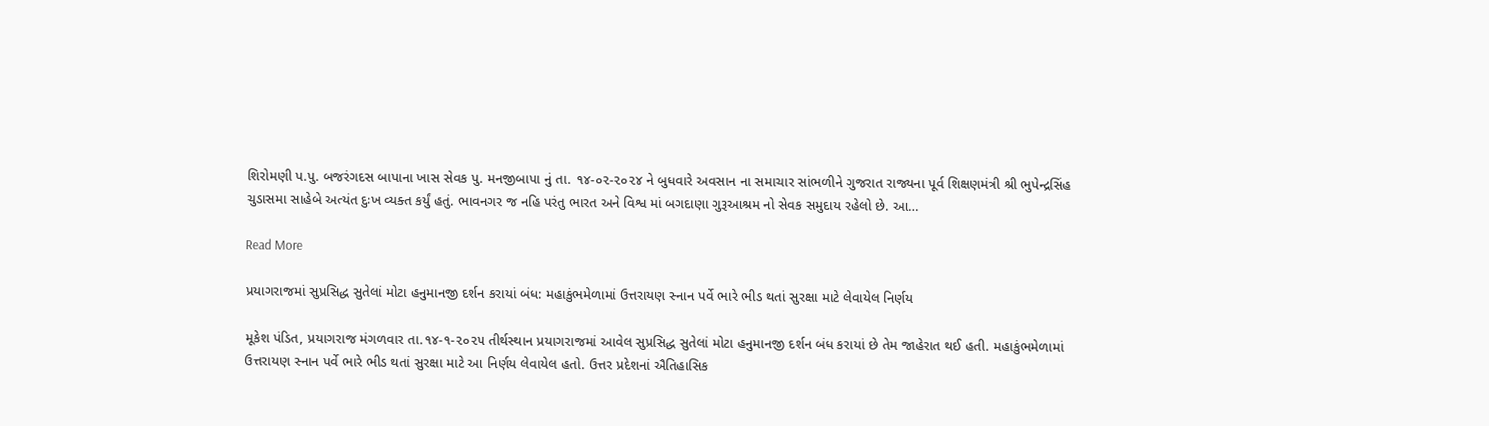શિરોમણી પ.પુ. બજરંગદસ બાપાના ખાસ સેવક પુ. મનજીબાપા નું તા. ૧૪-૦૨-૨૦૨૪ ને બુધવારે અવસાન ના સમાચાર સાંભળીને ગુજરાત રાજ્યના પૂર્વ શિક્ષણમંત્રી શ્રી ભુપેન્દ્રસિંહ ચુડાસમા સાહેબે અત્યંત દુઃખ વ્યક્ત કર્યું હતું. ભાવનગર જ નહિ પરંતુ ભારત અને વિશ્વ માં બગદાણા ગુરૂઆશ્રમ નો સેવક સમુદાય રહેલો છે. આ…

Read More

પ્રયાગરાજમાં સુપ્રસિદ્ધ સુતેલાં મોટા હનુમાનજી દર્શન કરાયાં બંધ: મહાકુંભમેળામાં ઉત્તરાયણ સ્નાન પર્વે ભારે ભીડ થતાં સુરક્ષા માટે લેવાયેલ નિર્ણય

મૂકેશ પંડિત, પ્રયાગરાજ મંગળવાર તા.૧૪-૧-૨૦૨૫ તીર્થસ્થાન પ્રયાગરાજમાં આવેલ સુપ્રસિદ્ધ સુતેલાં મોટા હનુમાનજી દર્શન બંધ કરાયાં છે તેમ જાહેરાત થઈ હતી. મહાકુંભમેળામાં ઉત્તરાયણ સ્નાન પર્વે ભારે ભીડ થતાં સુરક્ષા માટે આ નિર્ણય લેવાયેલ હતો. ઉત્તર પ્રદેશનાં ઐતિહાસિક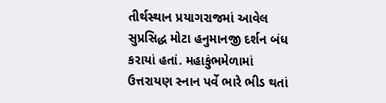તીર્થસ્થાન પ્રયાગરાજમાં આવેલ સુપ્રસિદ્ધ મોટા હનુમાનજી દર્શન બંધ કરાયાં હતાં. મહાકુંભમેળામાં ઉત્તરાયણ સ્નાન પર્વે ભારે ભીડ થતાં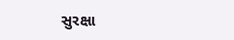સુરક્ષા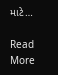માટે…

Read More